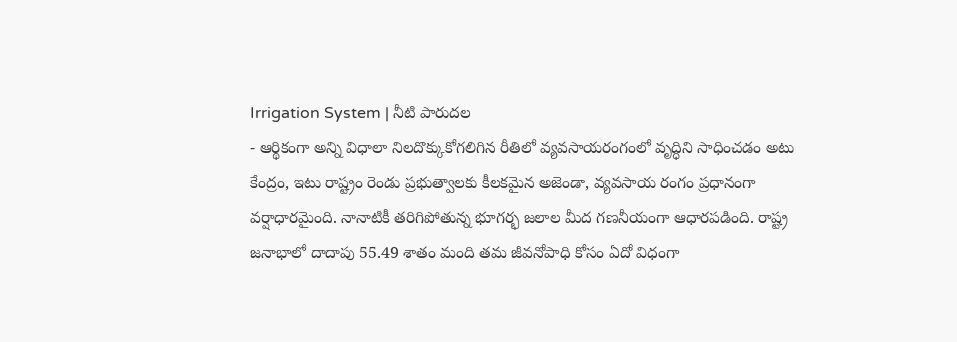Irrigation System | నీటి పారుదల
- ఆర్థికంగా అన్ని విధాలా నిలదొక్కుకోగలిగిన రీతిలో వ్యవసాయరంగంలో వృద్ధిని సాధించడం అటు కేంద్రం, ఇటు రాష్ట్రం రెండు ప్రభుత్వాలకు కీలకమైన అజెండా, వ్యవసాయ రంగం ప్రధానంగా వర్షాధారమైంది. నానాటికీ తరిగిపోతున్న భూగర్భ జలాల మీద గణనీయంగా ఆధారపడింది. రాష్ట్ర జనాభాలో దాదాపు 55.49 శాతం మంది తమ జీవనోపాధి కోసం ఏదో విధంగా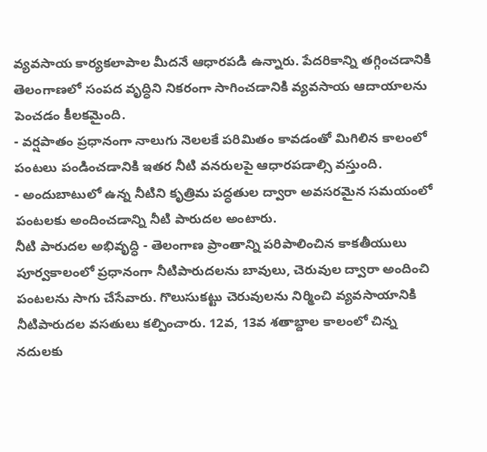వ్యవసాయ కార్యకలాపాల మీదనే ఆధారపడి ఉన్నారు. పేదరికాన్ని తగ్గించడానికి తెలంగాణలో సంపద వృద్ధిని నికరంగా సాగించడానికి వ్యవసాయ ఆదాయాలను పెంచడం కీలకమైంది.
- వర్షపాతం ప్రధానంగా నాలుగు నెలలకే పరిమితం కావడంతో మిగిలిన కాలంలో పంటలు పండించడానికి ఇతర నీటి వనరులపై ఆధారపడాల్సి వస్తుంది.
- అందుబాటులో ఉన్న నీటిని కృత్రిమ పద్ధతుల ద్వారా అవసరమైన సమయంలో పంటలకు అందించడాన్ని నీటి పారుదల అంటారు.
నీటి పారుదల అభివృద్ధి - తెలంగాణ ప్రాంతాన్ని పరిపాలించిన కాకతీయులు పూర్వకాలంలో ప్రధానంగా నీటిపారుదలను బావులు, చెరువుల ద్వారా అందించి పంటలను సాగు చేసేవారు. గొలుసుకట్టు చెరువులను నిర్మించి వ్యవసాయానికి నీటిపారుదల వసతులు కల్పించారు. 12వ, 13వ శతాబ్దాల కాలంలో చిన్న నదులకు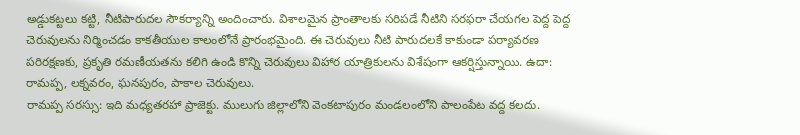అడ్డుకట్టలు కట్టి, నీటిపారుదల సౌకర్యాన్ని అందించారు. విశాలమైన ప్రాంతాలకు సరిపడే నీటిని సరఫరా చేయగల పెద్ద పెద్ద చెరువులను నిర్మించడం కాకతీయుల కాలంలోనే ప్రారంభమైంది. ఈ చెరువులు నీటి పారుదలకే కాకుండా పర్యావరణ పరిరక్షణకు, ప్రకృతి రమణీయతను కలిగి ఉండి కొన్ని చెరువులు విహార యాత్రికులను విశేషంగా ఆకర్షిస్తున్నాయి. ఉదా: రామప్ప, లక్నవరం, ఘనపురం, పాకాల చెరువులు.
రామప్ప సరస్సు: ఇది మధ్యతరహా ప్రాజెక్టు. ములుగు జిల్లాలోని వెంకటాపురం మండలంలోని పాలంపేట వద్ద కలదు.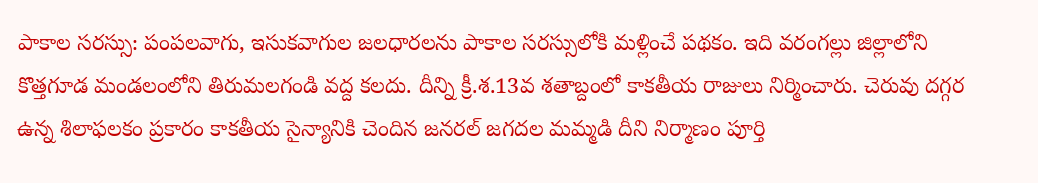పాకాల సరస్సు: పంపలవాగు, ఇసుకవాగుల జలధారలను పాకాల సరస్సులోకి మళ్లించే పథకం. ఇది వరంగల్లు జిల్లాలోని కొత్తగూడ మండలంలోని తిరుమలగండి వద్ద కలదు. దీన్ని క్రీ.శ.13వ శతాబ్దంలో కాకతీయ రాజులు నిర్మించారు. చెరువు దగ్గర ఉన్న శిలాఫలకం ప్రకారం కాకతీయ సైన్యానికి చెందిన జనరల్ జగదల మమ్మడి దీని నిర్మాణం పూర్తి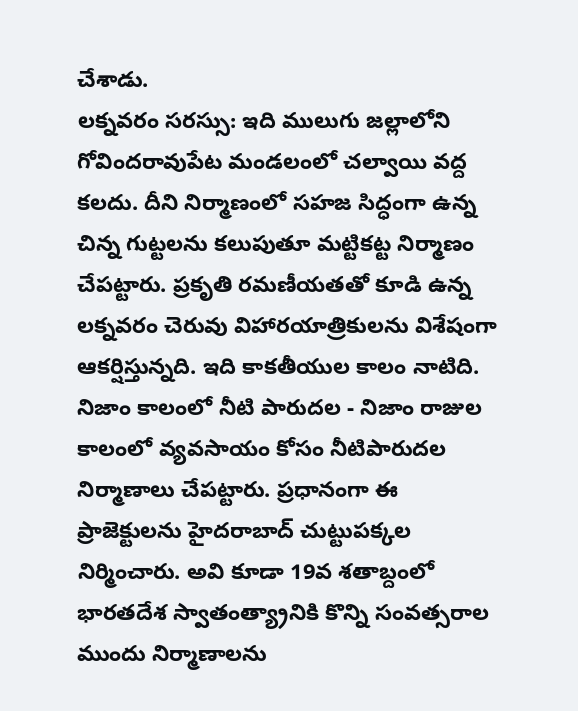చేశాడు.
లక్నవరం సరస్సు: ఇది ములుగు జల్లాలోని గోవిందరావుపేట మండలంలో చల్వాయి వద్ద కలదు. దీని నిర్మాణంలో సహజ సిద్ధంగా ఉన్న చిన్న గుట్టలను కలుపుతూ మట్టికట్ట నిర్మాణం చేపట్టారు. ప్రకృతి రమణీయతతో కూడి ఉన్న లక్నవరం చెరువు విహారయాత్రికులను విశేషంగా ఆకర్షిస్తున్నది. ఇది కాకతీయుల కాలం నాటిది.
నిజాం కాలంలో నీటి పారుదల - నిజాం రాజుల కాలంలో వ్యవసాయం కోసం నీటిపారుదల నిర్మాణాలు చేపట్టారు. ప్రధానంగా ఈ ప్రాజెక్టులను హైదరాబాద్ చుట్టుపక్కల నిర్మించారు. అవి కూడా 19వ శతాబ్దంలో భారతదేశ స్వాతంత్య్రానికి కొన్ని సంవత్సరాల ముందు నిర్మాణాలను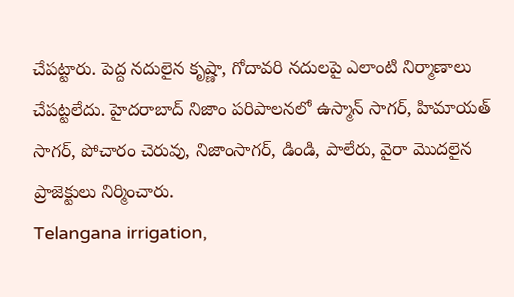చేపట్టారు. పెద్ద నదులైన కృష్ణా, గోదావరి నదులపై ఎలాంటి నిర్మాణాలు చేపట్టలేదు. హైదరాబాద్ నిజాం పరిపాలనలో ఉస్మాన్ సాగర్, హిమాయత్ సాగర్, పోచారం చెరువు, నిజాంసాగర్, డిండి, పాలేరు, వైరా మొదలైన ప్రాజెక్టులు నిర్మించారు.
Telangana irrigation,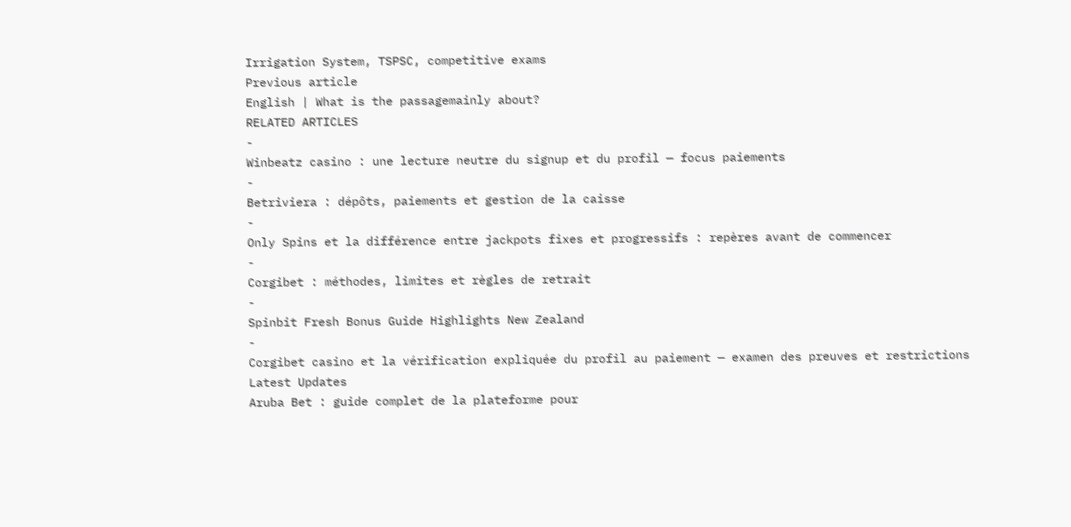Irrigation System, TSPSC, competitive exams
Previous article
English | What is the passagemainly about?
RELATED ARTICLES
-
Winbeatz casino : une lecture neutre du signup et du profil — focus paiements
-
Betriviera : dépôts, paiements et gestion de la caisse
-
Only Spins et la différence entre jackpots fixes et progressifs : repères avant de commencer
-
Corgibet : méthodes, limites et règles de retrait
-
Spinbit Fresh Bonus Guide Highlights New Zealand
-
Corgibet casino et la vérification expliquée du profil au paiement — examen des preuves et restrictions
Latest Updates
Aruba Bet : guide complet de la plateforme pour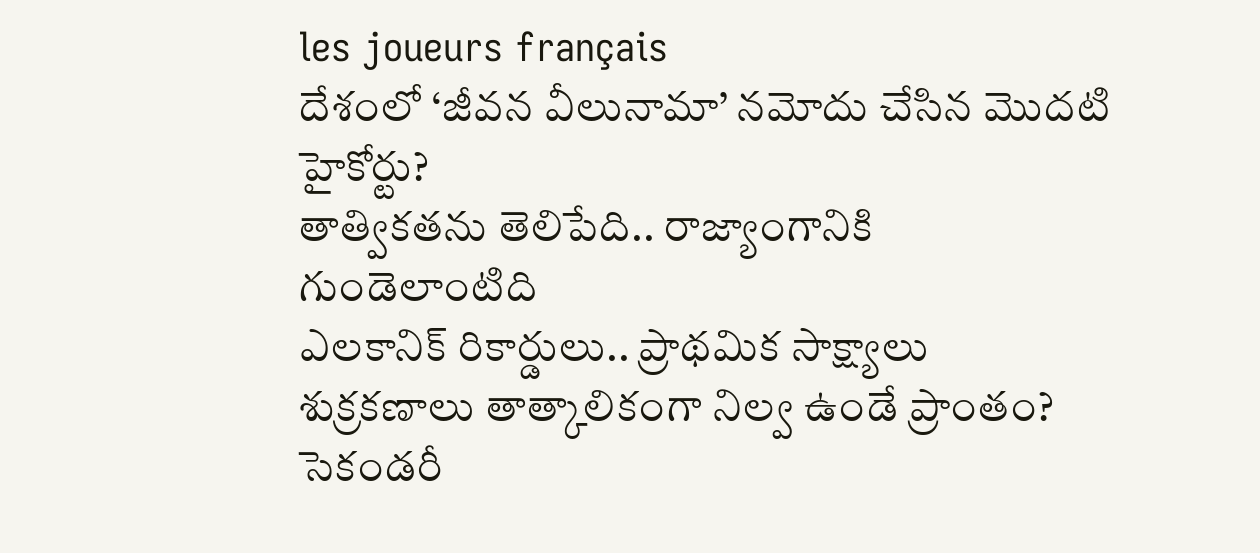les joueurs français
దేశంలో ‘జీవన వీలునామా’ నమోదు చేసిన మొదటి హైకోర్టు?
తాత్వికతను తెలిపేది.. రాజ్యాంగానికి గుండెలాంటిది
ఎలకానిక్ రికార్డులు.. ప్రాథమిక సాక్ష్యాలు
శుక్రకణాలు తాత్కాలికంగా నిల్వ ఉండే ప్రాంతం?
సెకండరీ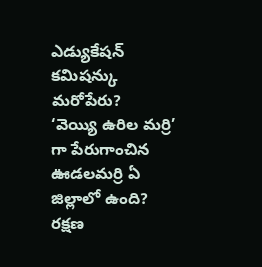ఎడ్యుకేషన్ కమిషన్కు మరోపేరు?
‘వెయ్యి ఉరిల మర్రి’ గా పేరుగాంచిన ఊడలమర్రి ఏ జిల్లాలో ఉంది?
రక్షణ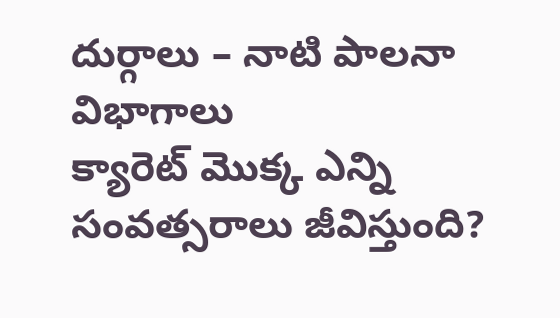దుర్గాలు – నాటి పాలనా విభాగాలు
క్యారెట్ మొక్క ఎన్ని సంవత్సరాలు జీవిస్తుంది?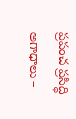ప్రపంచ ప్రసిద్ధి అగాధాలు –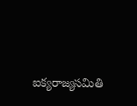ఐక్యరాజ్యసమితి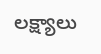లక్ష్యాలు